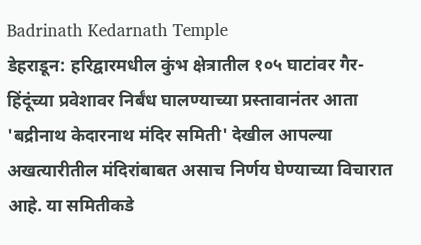Badrinath Kedarnath Temple
डेहराडून: हरिद्वारमधील कुंभ क्षेत्रातील १०५ घाटांवर गैर-हिंदूंच्या प्रवेशावर निर्बंध घालण्याच्या प्रस्तावानंतर आता 'बद्रीनाथ केदारनाथ मंदिर समिती' देखील आपल्या अखत्यारीतील मंदिरांबाबत असाच निर्णय घेण्याच्या विचारात आहे. या समितीकडे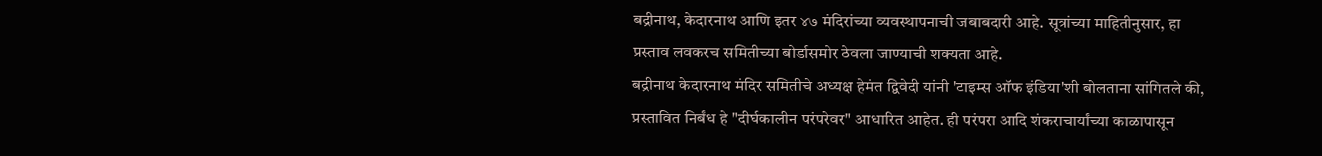बद्रीनाथ, केदारनाथ आणि इतर ४७ मंदिरांच्या व्यवस्थापनाची जबाबदारी आहे. सूत्रांच्या माहितीनुसार, हा प्रस्ताव लवकरच समितीच्या बोर्डासमोर ठेवला जाण्याची शक्यता आहे.
बद्रीनाथ केदारनाथ मंदिर समितीचे अध्यक्ष हेमंत द्विवेदी यांनी 'टाइम्स ऑफ इंडिया'शी बोलताना सांगितले की, प्रस्तावित निर्बंध हे "दीर्घकालीन परंपरेवर" आधारित आहेत. ही परंपरा आदि शंकराचार्यांच्या काळापासून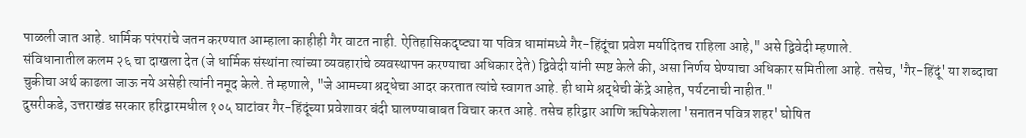पाळली जात आहे. धार्मिक परंपरांचे जतन करण्यात आम्हाला काहीही गैर वाटत नाही. ऐतिहासिकदृष्ट्या या पवित्र धामांमध्ये गैर-हिंदूंचा प्रवेश मर्यादितच राहिला आहे," असे द्विवेदी म्हणाले.
संविधानातील कलम २६ चा दाखला देत (जे धार्मिक संस्थांना त्यांच्या व्यवहारांचे व्यवस्थापन करण्याचा अधिकार देते) द्विवेदी यांनी स्पष्ट केले की, असा निर्णय घेण्याचा अधिकार समितीला आहे. तसेच, 'गैर-हिंदूं' या शब्दाचा चुकीचा अर्थ काढला जाऊ नये असेही त्यांनी नमूद केले. ते म्हणाले, "जे आमच्या श्रद्धेचा आदर करतात त्यांचे स्वागत आहे. ही धामे श्रद्धेची केंद्रे आहेत, पर्यटनाची नाहीत."
दुसरीकडे, उत्तराखंड सरकार हरिद्वारमधील १०५ घाटांवर गैर-हिंदूंच्या प्रवेशावर बंदी घालण्याबाबत विचार करत आहे. तसेच हरिद्वार आणि ऋषिकेशला 'सनातन पवित्र शहर' घोषित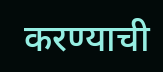करण्याची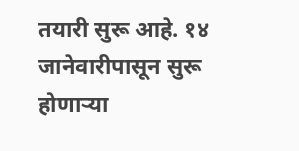तयारी सुरू आहे. १४ जानेवारीपासून सुरू होणाऱ्या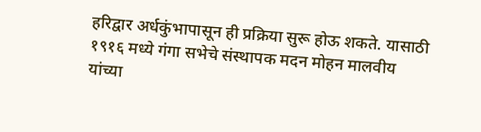हरिद्वार अर्धकुंभापासून ही प्रक्रिया सुरू होऊ शकते. यासाठी १९१६ मध्ये गंगा सभेचे संस्थापक मदन मोहन मालवीय यांच्या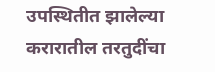उपस्थितीत झालेल्या करारातील तरतुदींचा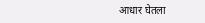आधार घेतला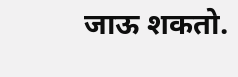जाऊ शकतो.